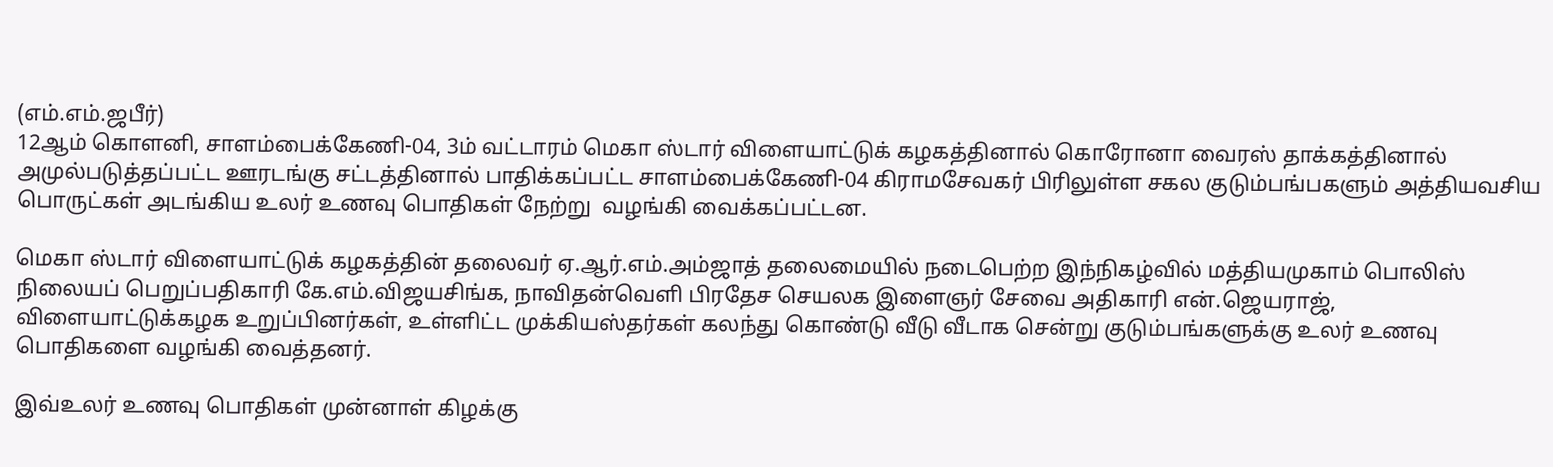(எம்.எம்.ஜபீர்)
12ஆம் கொளனி, சாளம்பைக்கேணி-04, 3ம் வட்டாரம் மெகா ஸ்டார் விளையாட்டுக் கழகத்தினால் கொரோனா வைரஸ் தாக்கத்தினால் அமுல்படுத்தப்பட்ட ஊரடங்கு சட்டத்தினால் பாதிக்கப்பட்ட சாளம்பைக்கேணி-04 கிராமசேவகர் பிரிலுள்ள சகல குடும்பங்பகளும் அத்தியவசிய பொருட்கள் அடங்கிய உலர் உணவு பொதிகள் நேற்று  வழங்கி வைக்கப்பட்டன.

மெகா ஸ்டார் விளையாட்டுக் கழகத்தின் தலைவர் ஏ.ஆர்.எம்.அம்ஜாத் தலைமையில் நடைபெற்ற இந்நிகழ்வில் மத்தியமுகாம் பொலிஸ் நிலையப் பெறுப்பதிகாரி கே.எம்.விஜயசிங்க, நாவிதன்வெளி பிரதேச செயலக இளைஞர் சேவை அதிகாரி என்.ஜெயராஜ், விளையாட்டுக்கழக உறுப்பினர்கள், உள்ளிட்ட முக்கியஸ்தர்கள் கலந்து கொண்டு வீடு வீடாக சென்று குடும்பங்களுக்கு உலர் உணவு பொதிகளை வழங்கி வைத்தனர்.

இவ்உலர் உணவு பொதிகள் முன்னாள் கிழக்கு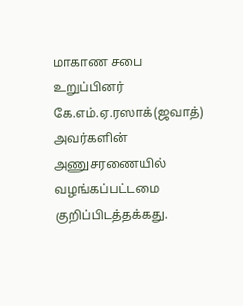மாகாண சபை உறுப்பினர் கே.எம்.ஏ.ரஸாக்(ஜவாத்) அவர்களின் அணுசரணையில் வழங்கப்பட்டமை குறிப்பிடத்தக்கது.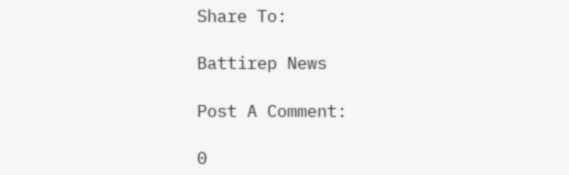Share To:

Battirep News

Post A Comment:

0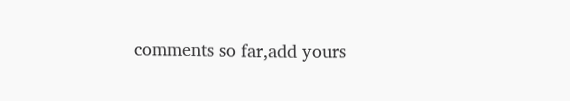comments so far,add yours